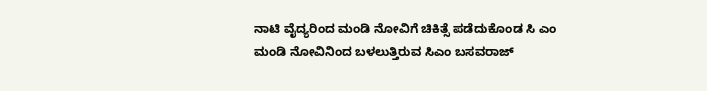ನಾಟಿ ವೈದ್ಯರಿಂದ ಮಂಡಿ ನೋವಿಗೆ ಚಿಕಿತ್ಸೆ ಪಡೆದುಕೊಂಡ ಸಿ ಎಂ
ಮಂಡಿ ನೋವಿನಿಂದ ಬಳಲುತ್ತಿರುವ ಸಿಎಂ ಬಸವರಾಜ್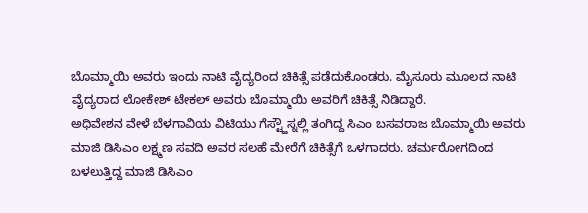ಬೊಮ್ಮಾಯಿ ಅವರು ಇಂದು ನಾಟಿ ವೈದ್ಯರಿಂದ ಚಿಕಿತ್ಸೆ ಪಡೆದುಕೊಂಡರು. ಮೈಸೂರು ಮೂಲದ ನಾಟಿ ವೈದ್ಯರಾದ ಲೋಕೇಶ್ ಟೇಕಲ್ ಅವರು ಬೊಮ್ಮಾಯಿ ಅವರಿಗೆ ಚಿಕಿತ್ಸೆ ನಿಡಿದ್ದಾರೆ.
ಅಧಿವೇಶನ ವೇಳೆ ಬೆಳಗಾವಿಯ ವಿಟಿಯು ಗೆಸ್ಟ್ಹೌಸ್ನಲ್ಲಿ ತಂಗಿದ್ದ ಸಿಎಂ ಬಸವರಾಜ ಬೊಮ್ಮಾಯಿ ಅವರು ಮಾಜಿ ಡಿಸಿಎಂ ಲಕ್ಷ್ಮಣ ಸವದಿ ಅವರ ಸಲಹೆ ಮೇರೆಗೆ ಚಿಕಿತ್ಸೆಗೆ ಒಳಗಾದರು. ಚರ್ಮರೋಗದಿಂದ ಬಳಲುತ್ತಿದ್ದ ಮಾಜಿ ಡಿಸಿಎಂ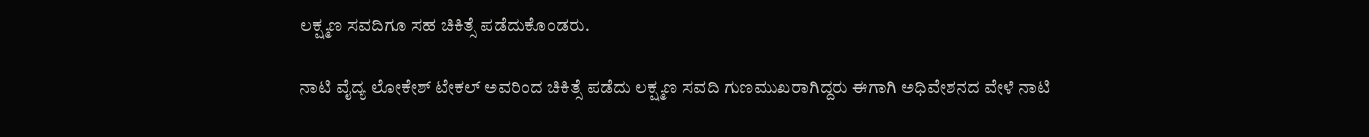ಲಕ್ಷ್ಮಣ ಸವದಿಗೂ ಸಹ ಚಿಕಿತ್ಸೆ ಪಡೆದುಕೊಂಡರು.

ನಾಟಿ ವೈದ್ಯ ಲೋಕೇಶ್ ಟೇಕಲ್ ಅವರಿಂದ ಚಿಕಿತ್ಸೆ ಪಡೆದು ಲಕ್ಷ್ಮಣ ಸವದಿ ಗುಣಮುಖರಾಗಿದ್ದರು ಈಗಾಗಿ ಅಧಿವೇಶನದ ವೇಳೆ ನಾಟಿ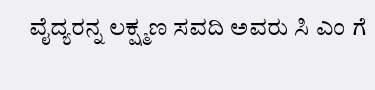ವೈದ್ಯರನ್ನ ಲಕ್ಷ್ಮಣ ಸವದಿ ಅವರು ಸಿ ಎಂ ಗೆ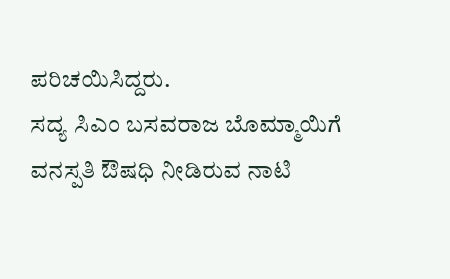ಪರಿಚಯಿಸಿದ್ದರು.
ಸದ್ಯ ಸಿಎಂ ಬಸವರಾಜ ಬೊಮ್ಮಾಯಿಗೆ ವನಸ್ಪತಿ ಔಷಧಿ ನೀಡಿರುವ ನಾಟಿ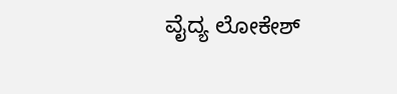ವೈದ್ಯ ಲೋಕೇಶ್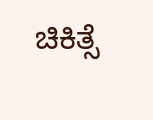ಚಿಕಿತ್ಸೆ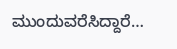ಮುಂದುವರೆಸಿದ್ದಾರೆ…